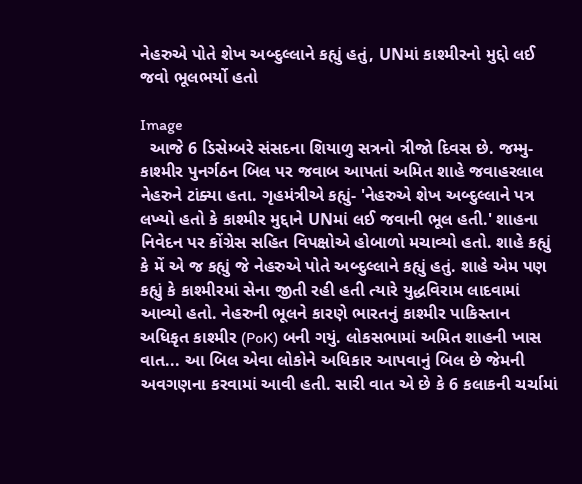નેહરુએ પોતે શેખ અબ્દુલ્લાને કહ્યું હતું, UNમાં કાશ્મીરનો મુદ્દો લઈ જવો ભૂલભર્યો હતો

Image
  આજે 6 ડિસેમ્બરે સંસદના શિયાળુ સત્રનો ત્રીજો દિવસ છે. જમ્મુ-કાશ્મીર પુનર્ગઠન બિલ પર જવાબ આપતાં અમિત શાહે જવાહરલાલ નેહરુને ટાંક્યા હતા. ગૃહમંત્રીએ કહ્યું- 'નેહરુએ શેખ અબ્દુલ્લાને પત્ર લખ્યો હતો કે કાશ્મીર મુદ્દાને UNમાં લઈ જવાની ભૂલ હતી.' શાહના નિવેદન પર કોંગ્રેસ સહિત વિપક્ષોએ હોબાળો મચાવ્યો હતો. શાહે કહ્યું કે મેં એ જ કહ્યું જે નેહરુએ પોતે અબ્દુલ્લાને કહ્યું હતું. શાહે એમ પણ કહ્યું કે કાશ્મીરમાં સેના જીતી રહી હતી ત્યારે યુદ્ધવિરામ લાદવામાં આવ્યો હતો. નેહરુની ભૂલને કારણે ભારતનું કાશ્મીર પાકિસ્તાન અધિકૃત કાશ્મીર (PoK) બની ગયું. લોકસભામાં અમિત શાહની ખાસ વાત... આ બિલ એવા લોકોને અધિકાર આપવાનું બિલ છે જેમની અવગણના કરવામાં આવી હતી. સારી વાત એ છે કે 6 કલાકની ચર્ચામાં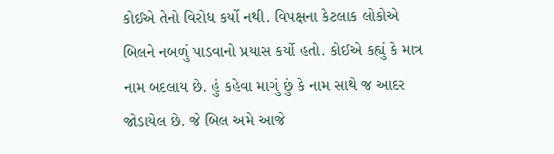કોઈએ તેનો વિરોધ કર્યો નથી. વિપક્ષના કેટલાક લોકોએ બિલને નબળું પાડવાનો પ્રયાસ કર્યો હતો. કોઈએ કહ્યું કે માત્ર નામ બદલાય છે. હું કહેવા માગું છું કે નામ સાથે જ આદર જોડાયેલ છે. જે બિલ અમે આજે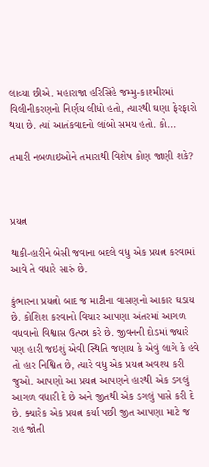લાવ્યા છીએ. મહારાજા હરિસિંહે જમ્મુ-કાશ્મીરમાં વિલીનીકરણનો નિર્ણય લીધો હતો, ત્યારથી ઘણા ફેરફારો થયા છે. ત્યાં આતંકવાદનો લાંબો સમય હતો. કો...

તમારી નબળાઇઓને તમારાથી વિશેષ કોણ જાણી શકે?



પ્રયત્ન

થાકી-હારીને બેસી જવાના બદલે વધુ એક પ્રયત્ન કરવામાં આવે તે વધારે સારું છે.

કુંભારના પ્રયત્નો બાદ જ માટીના વાસણનો આકાર ઘડાય છે. કોશિશ કરવાનો વિચાર આપણા અંતરમાં આગળ વધવાનો વિશ્વાસ ઉત્પન્ન કરે છે. જીવનની દોડમાં જ્યારે પણ હારી જઇશું એવી સ્થિતિ જણાય કે એવું લાગે કે હવે તો હાર નિશ્વિત છે, ત્યારે વધુ એક પ્રયત્ન અવશ્ય કરી જુઓ. આપણો આ પ્રયત્ન આપણને હારથી એક ડગલું આગળ વધારી દે છે અને જીતથી એક ડગલું પાસે કરી દે છે. ક્યારેક એક પ્રયત્ન કર્યા પછી જીત આપણા માટે જ રાહ જોતી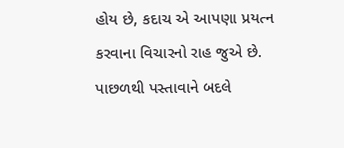હોય છે, કદાચ એ આપણા પ્રયત્ન કરવાના વિચારનો રાહ જુએ છે. પાછળથી પસ્તાવાને બદલે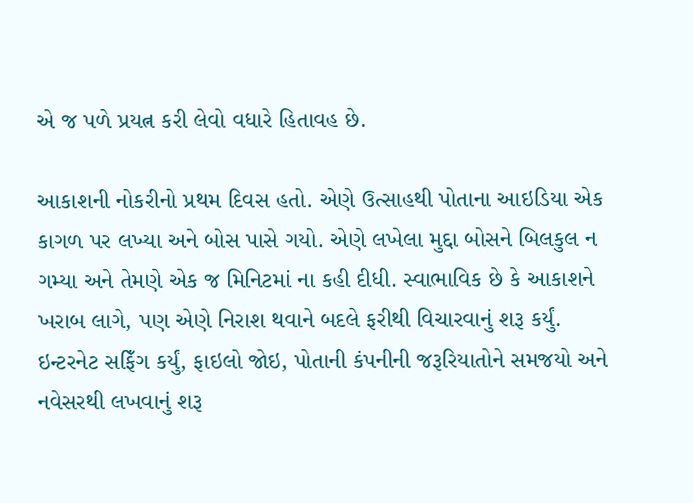એ જ પળે પ્રયત્ન કરી લેવો વધારે હિતાવહ છે.

આકાશની નોકરીનો પ્રથમ દિવસ હતો. એણે ઉત્સાહથી પોતાના આઇડિયા એક કાગળ પર લખ્યા અને બોસ પાસે ગયો. એણે લખેલા મુદ્દા બોસને બિલકુલ ન ગમ્યા અને તેમણે એક જ મિનિટમાં ના કહી દીધી. સ્વાભાવિક છે કે આકાશને ખરાબ લાગે, પણ એણે નિરાશ થવાને બદલે ફરીથી વિચારવાનું શરૂ કર્યું. ઇન્ટરનેટ સફિઁગ કર્યું, ફાઇલો જોઇ, પોતાની કંપનીની જરૂરિયાતોને સમજયો અને નવેસરથી લખવાનું શરૂ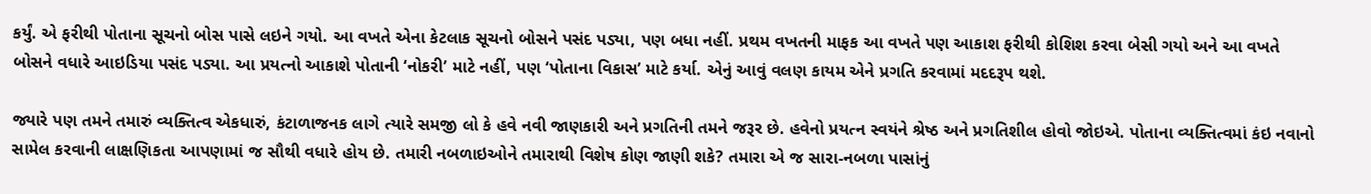કર્યું. એ ફરીથી પોતાના સૂચનો બોસ પાસે લઇને ગયો. આ વખતે એના કેટલાક સૂચનો બોસને પસંદ પડ્યા, પણ બધા નહીં. પ્રથમ વખતની માફક આ વખતે પણ આકાશ ફરીથી કોશિશ કરવા બેસી ગયો અને આ વખતે બોસને વધારે આઇડિયા પસંદ પડ્યા. આ પ્રયત્નો આકાશે પોતાની ‘નોકરી’ માટે નહીં, પણ ‘પોતાના વિકાસ’ માટે કર્યા. એનું આવું વલણ કાયમ એને પ્રગતિ કરવામાં મદદરૂપ થશે.

જ્યારે પણ તમને તમારું વ્યક્તિત્વ એકધારું, કંટાળાજનક લાગે ત્યારે સમજી લો કે હવે નવી જાણકારી અને પ્રગતિની તમને જરૂર છે. હવેનો પ્રયત્ન સ્વયંને શ્રેષ્ઠ અને પ્રગતિશીલ હોવો જોઇએ. પોતાના વ્યક્તિત્વમાં કંઇ નવાનો સામેલ કરવાની લાક્ષણિકતા આપણામાં જ સૌથી વધારે હોય છે. તમારી નબળાઇઓને તમારાથી વિશેષ કોણ જાણી શકે? તમારા એ જ સારા-નબળા પાસાંનું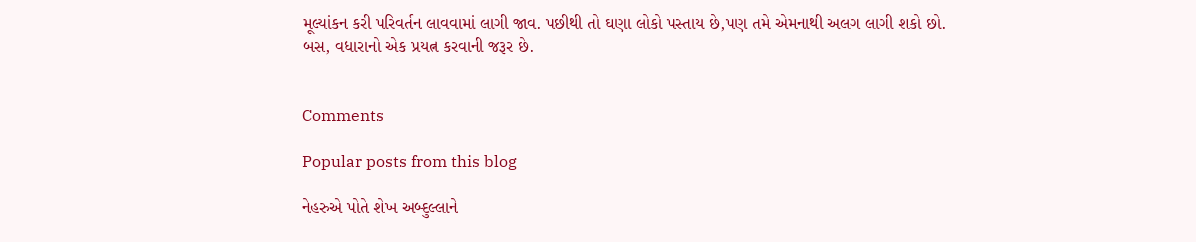મૂલ્યાંકન કરી પરિવર્તન લાવવામાં લાગી જાવ. પછીથી તો ઘણા લોકો પસ્તાય છે,પણ તમે એમનાથી અલગ લાગી શકો છો. બસ, વધારાનો એક પ્રયત્ન કરવાની જરૂર છે.


Comments

Popular posts from this blog

નેહરુએ પોતે શેખ અબ્દુલ્લાને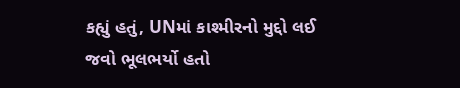કહ્યું હતું, UNમાં કાશ્મીરનો મુદ્દો લઈ જવો ભૂલભર્યો હતો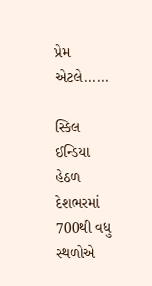પ્રેમ એટલે......

સ્કિલ ઈન્ડિયા હેઠળ દેશભરમાં 700થી વધુ સ્થળોએ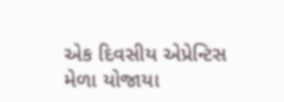એક દિવસીય એપ્રેન્ટિસ મેળા યોજાયા